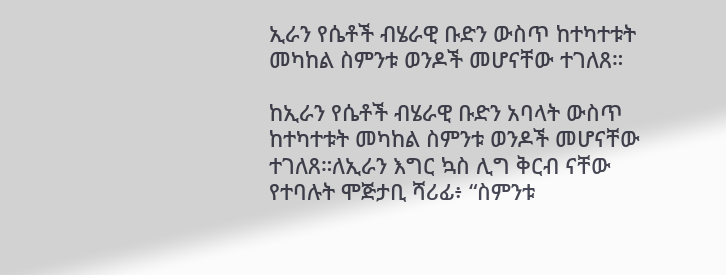ኢራን የሴቶች ብሄራዊ ቡድን ውስጥ ከተካተቱት መካከል ስምንቱ ወንዶች መሆናቸው ተገለጸ።

ከኢራን የሴቶች ብሄራዊ ቡድን አባላት ውስጥ ከተካተቱት መካከል ስምንቱ ወንዶች መሆናቸው ተገለጸ።ለኢራን እግር ኳስ ሊግ ቅርብ ናቸው የተባሉት ሞጅታቢ ሻሪፊ፥ “ስምንቱ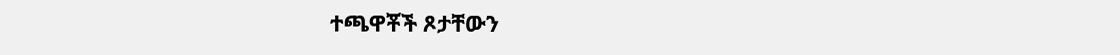ተጫዋቾች ጾታቸውን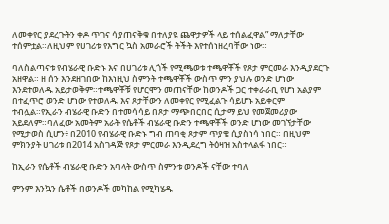ለመቀየር ያደረጉትን ቀዶ ጥገና ሳያጠናቅቁ በተለያዩ ጨዋታዎች ላይ ተሰልፈዋል” ማለታቸው ተሰምቷል።ለዚህም የሀገሪቱ የእግር ኳስ አመራሮች ትችት እየተሰነዘረባቸው ነው።

ባለስልጣናቱ የብሄራዊ ቡድኑ እና በሀገሪቱ ሊጎች የሚጫወቱ ተጫዋቾች የጾታ ምርመራ እንዲያደርጉ አዘዋል። ዘ ሰን እንደዘገበው ከእነዚህ ስምንት ተጫዋቾች ውስጥ ምን ያህሉ ወንድ ሆነው እንደተወለዱ አይታወቅም።ተጫዋቾቹ የሆርሞን መጠናቸው ከወንዶች ጋር ተቀራራቢ የሆነ አልያም በተፈጥሮ ወንድ ሆነው የተወለዱ እና ጾታቸውን ለመቀየር የሚፈልጉ ሳይሆኑ አይቀርም ተብሏል።የኢራን ብሄራዊ ቡድን በተመሳሳይ በጾታ ማጭበርበር ሲታማ ይህ የመጀመሪያው አይደለም።ባለፈው አመትም አራት የሴቶች ብሄራዊ ቡድን ተጫዋቾች ወንድ ሆነው መገኘታቸው የሚታወስ ሲሆን፥ በ2010 የብሄራዊ ቡድኑ ግብ ጠባቂ ጾታም ጥያቄ ሲያስነሳ ነበር። በዚህም ምክንያት ሀገሪቱ በ2014 አስገዳጅ የጾታ ምርመራ እንዲደረግ ትዕዛዝ አስተላልፋ ነበር።

ከኢራን የሴቶች ብሄራዊ ቡድን አባላት ውስጥ ስምንቱ ወንዶች ናቸው ተባለ

ምንም እንኳን ሴቶች በወንዶች መካከል የሚካሄዱ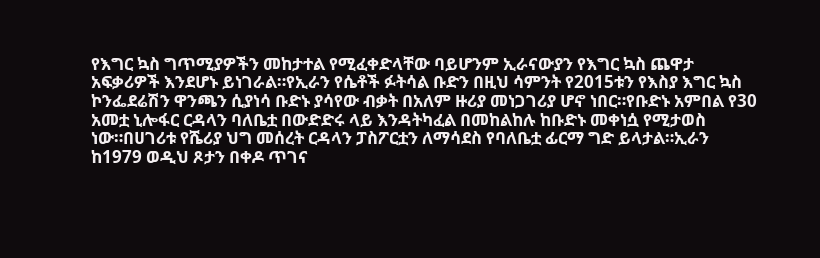የእግር ኳስ ግጥሚያዎችን መከታተል የሚፈቀድላቸው ባይሆንም ኢራናውያን የእግር ኳስ ጨዋታ አፍቃሪዎች እንደሆኑ ይነገራል።የኢራን የሴቶች ፉትሳል ቡድን በዚህ ሳምንት የ2015ቱን የእስያ እግር ኳስ ኮንፌደሬሽን ዋንጫን ሲያነሳ ቡድኑ ያሳየው ብቃት በአለም ዙሪያ መነጋገሪያ ሆኖ ነበር።የቡድኑ አምበል የ30 አመቷ ኒሎፋር ርዳላን ባለቤቷ በውድድሩ ላይ እንዳትካፈል በመከልከሉ ከቡድኑ መቀነሷ የሚታወስ ነው።በሀገሪቱ የሼሪያ ህግ መሰረት ርዳላን ፓስፖርቷን ለማሳደስ የባለቤቷ ፊርማ ግድ ይላታል።ኢራን ከ1979 ወዲህ ጾታን በቀዶ ጥገና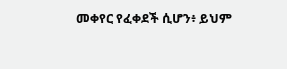መቀየር የፈቀደች ሲሆን፥ ይህም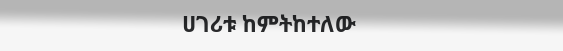ሀገሪቱ ከምትከተለው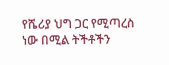የሼሪያ ህግ ጋር የሚጣረስ ነው በሚል ትችቶችን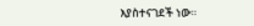እያስተናገደች ነው።